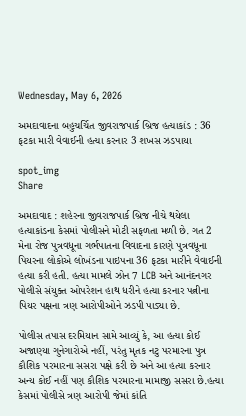Wednesday, May 6, 2026

અમદાવાદના બહુચર્ચિત જીવરાજપાર્ક બ્રિજ હત્યાકાંડ : 36 ફટકા મારી વેવાઈની હત્યા કરનાર 3 શખસ ઝડપાયા

spot_img
Share

અમદાવાદ : શહેરના જીવરાજપાર્ક બ્રિજ નીચે થયેલા હત્યાકાંડના કેસમાં પોલીસને મોટી સફળતા મળી છે. ગત 2 મેના રોજ પુત્રવધૂના ગર્ભપાતના વિવાદના કારણે પુત્રવધૂના પિયરના લોકોએ લોખંડના પાઇપના 36 ફટકા મારીને વેવાઈની હત્યા કરી હતી. હત્યા મામલે ઝોન 7 LCB અને આનંદનગર પોલીસે સંયુક્ત ઓપરેશન હાથ ધરીને હત્યા કરનાર પત્નીના પિયર પક્ષના ત્રણ આરોપીઓને ઝડપી પાડ્યા છે.

પોલીસ તપાસ દરમિયાન સામે આવ્યું કે, આ હત્યા કોઈ અજાણ્યા ગુનેગારોએ નહીં, પરંતુ મૃતક નટુ પરમારના પુત્ર કૌશિક પરમારના સસરા પક્ષે કરી છે અને આ હત્યા કરનાર અન્ય કોઈ નહીં પણ કૌશિક પરમારના મામાજી સસરા છે.હત્યા કેસમાં પોલીસે ત્રણ આરોપી જેમાં કાંતિ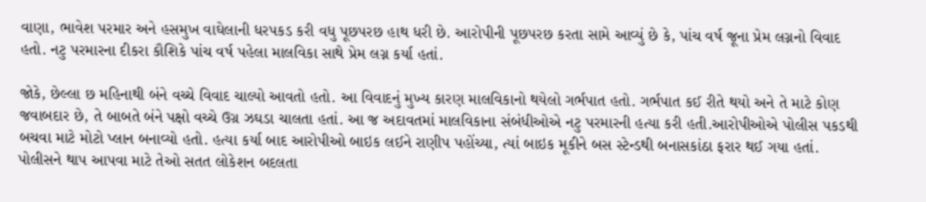વાણા, ભાવેશ પરમાર અને હસમુખ વાઘેલાની ધરપકડ કરી વધુ પૂછપરછ હાથ ધરી છે. આરોપીની પૂછપરછ કરતા સામે આવ્યું છે કે, પાંચ વર્ષ જૂના પ્રેમ લગ્નનો વિવાદ હતો. નટુ પરમારના દીકરા કૌશિકે પાંચ વર્ષ પહેલા માલવિકા સાથે પ્રેમ લગ્ન કર્યા હતાં.

જોકે, છેલ્લા છ મહિનાથી બંને વચ્ચે વિવાદ ચાલ્યો આવતો હતો. આ વિવાદનું મુખ્ય કારણ માલવિકાનો થયેલો ગર્ભપાત હતો. ગર્ભપાત કઈ રીતે થયો અને તે માટે કોણ જવાબદાર છે, તે બાબતે બંને પક્ષો વચ્ચે ઉગ્ર ઝઘડા ચાલતા હતાં. આ જ અદાવતમાં માલવિકાના સંબંધીઓએ નટુ પરમારની હત્યા કરી હતી.આરોપીઓએ પોલીસ પકડથી બચવા માટે મોટો પ્લાન બનાવ્યો હતો. હત્યા કર્યા બાદ આરોપીઓ બાઇક લઈને રાણીપ પહોંચ્યા, ત્યાં બાઇક મૂકીને બસ સ્ટેન્ડથી બનાસકાંઠા ફરાર થઈ ગયા હતાં. પોલીસને થાપ આપવા માટે તેઓ સતત લોકેશન બદલતા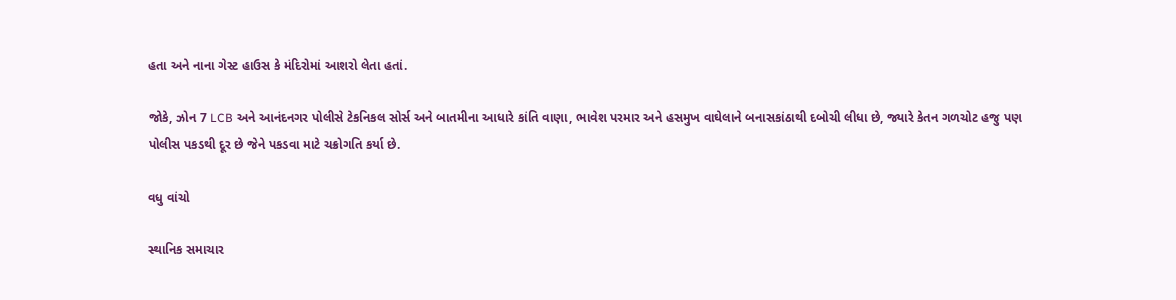હતા અને નાના ગેસ્ટ હાઉસ કે મંદિરોમાં આશરો લેતા હતાં.

જોકે, ઝોન 7 LCB અને આનંદનગર પોલીસે ટેકનિકલ સોર્સ અને બાતમીના આધારે કાંતિ વાણા, ભાવેશ પરમાર અને હસમુખ વાઘેલાને બનાસકાંઠાથી દબોચી લીધા છે, જ્યારે કેતન ગળચોટ હજુ પણ પોલીસ પકડથી દૂર છે જેને પકડવા માટે ચક્રોગતિ કર્યા છે.

વધુ વાંચો

સ્થાનિક સમાચાર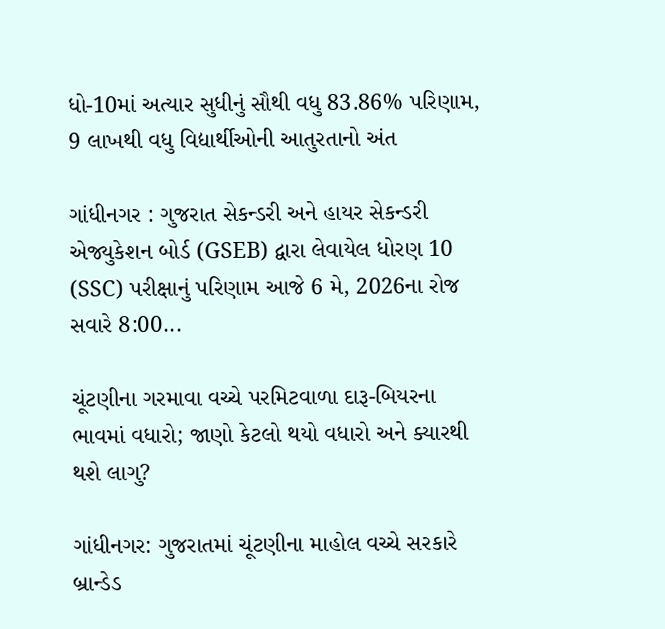ધો-10માં અત્યાર સુધીનું સૌથી વધુ 83.86% પરિણામ, 9 લાખથી વધુ વિદ્યાર્થીઓની આતુરતાનો અંત

ગાંધીનગર : ગુજરાત સેકન્ડરી અને હાયર સેકન્ડરી એજ્યુકેશન બોર્ડ (GSEB) દ્વારા લેવાયેલ ધોરણ 10 (SSC) પરીક્ષાનું પરિણામ આજે 6 મે, 2026ના રોજ સવારે 8:00...

ચૂંટણીના ગરમાવા વચ્ચે પરમિટવાળા દારૂ-બિયરના ભાવમાં વધારો; જાણો કેટલો થયો વધારો અને ક્યારથી થશે લાગુ?

ગાંધીનગર: ગુજરાતમાં ચૂંટણીના માહોલ વચ્ચે સરકારે બ્રાન્ડેડ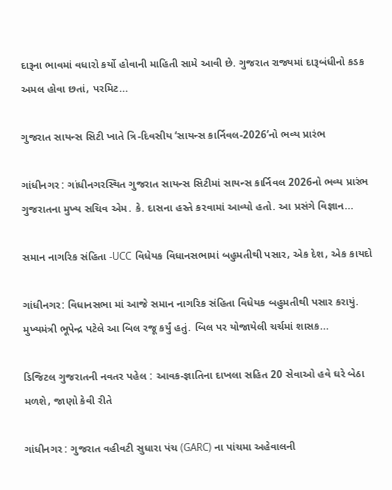દારૂના ભાવમાં વધારો કર્યો હોવાની માહિતી સામે આવી છે. ગુજરાત રાજ્યમાં દારૂબંધીનો કડક અમલ હોવા છતાં, પરમિટ...

ગુજરાત સાયન્સ સિટી ખાતે ત્રિ-દિવસીય ‘સાયન્સ કાર્નિવલ-2026’નો ભવ્ય પ્રારંભ

ગાંધીનગર : ગાંધીનગરસ્થિત ગુજરાત સાયન્સ સિટીમાં સાયન્સ કાર્નિવલ 2026નો ભવ્ય પ્રારંભ ગુજરાતના મુખ્ય સચિવ એમ. કે. દાસના હસ્તે કરવામાં આવ્યો હતો. આ પ્રસંગે વિજ્ઞાન...

સમાન નાગરિક સંહિતા -UCC વિધેયક વિધાનસભામાં બહુમતીથી પસાર, એક દેશ, એક કાયદો

ગાંધીનગર: વિધાનસભા માં આજે સમાન નાગરિક સંહિતા વિધેયક બહુમતીથી પસાર કરાયું. મુખ્યમંત્રી ભૂપેન્દ્ર પટેલે આ બિલ રજૂ કર્યું હતું. બિલ પર યોજાયેલી ચર્ચમાં શાસક...

ડિજિટલ ગુજરાતની નવતર પહેલ : આવક-જ્ઞાતિના દાખલા સહિત 20 સેવાઓ હવે ઘરે બેઠા મળશે, જાણો કેવી રીતે

ગાંધીનગર : ગુજરાત વહીવટી સુધારા પંચ (GARC) ના પાંચમા અહેવાલની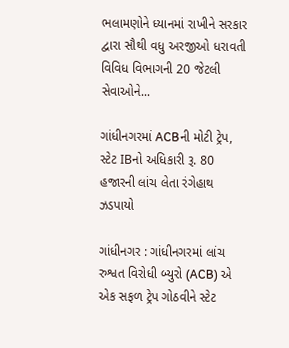ભલામણોને ધ્યાનમાં રાખીને સરકાર દ્વારા સૌથી વધુ અરજીઓ ધરાવતી વિવિધ વિભાગની 20 જેટલી સેવાઓને...

ગાંધીનગરમાં ACBની મોટી ટ્રેપ, સ્ટેટ IBનો અધિકારી રૂ. 80 હજારની લાંચ લેતા રંગેહાથ ઝડપાયો

ગાંધીનગર : ગાંધીનગરમાં લાંચ રુશ્વત વિરોધી બ્યુરો (ACB) એ એક સફળ ટ્રેપ ગોઠવીને સ્ટેટ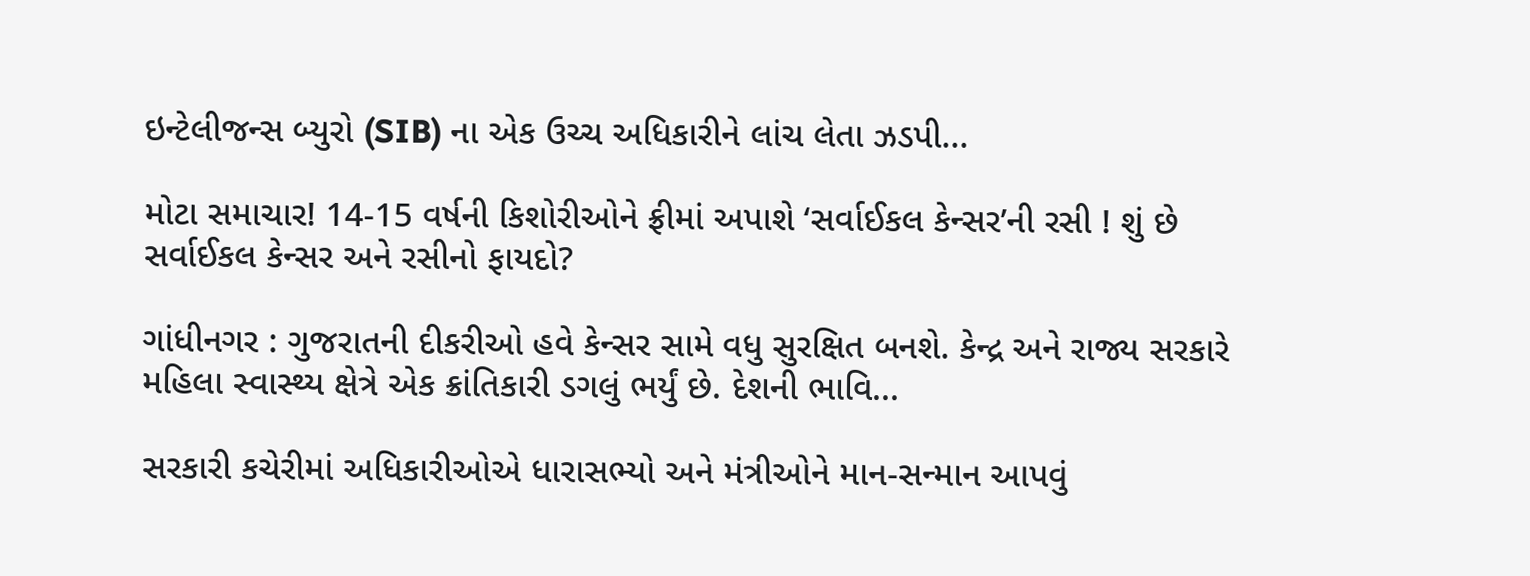ઇન્ટેલીજન્સ બ્યુરો (SIB) ના એક ઉચ્ચ અધિકારીને લાંચ લેતા ઝડપી...

મોટા સમાચાર! 14-15 વર્ષની કિશોરીઓને ફ્રીમાં અપાશે ‘સર્વાઈકલ કેન્સર’ની રસી ! શું છે સર્વાઈકલ કેન્સર અને રસીનો ફાયદો?

ગાંધીનગર : ગુજરાતની દીકરીઓ હવે કેન્સર સામે વધુ સુરક્ષિત બનશે. કેન્દ્ર અને રાજ્ય સરકારે મહિલા સ્વાસ્થ્ય ક્ષેત્રે એક ક્રાંતિકારી ડગલું ભર્યું છે. દેશની ભાવિ...

સરકારી કચેરીમાં અધિકારીઓએ ધારાસભ્યો અને મંત્રીઓને માન-સન્માન આપવું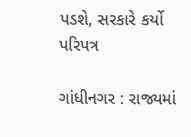પડશે, સરકારે કર્યો પરિપત્ર

ગાંધીનગર : રાજ્યમાં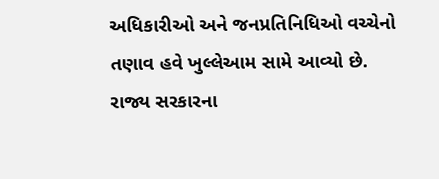અધિકારીઓ અને જનપ્રતિનિધિઓ વચ્ચેનો તણાવ હવે ખુલ્લેઆમ સામે આવ્યો છે. રાજ્ય સરકારના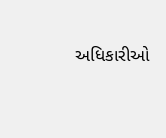અધિકારીઓ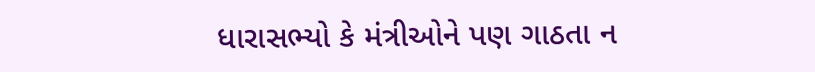ધારાસભ્યો કે મંત્રીઓને પણ ગાઠતા ન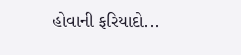હોવાની ફરિયાદો...